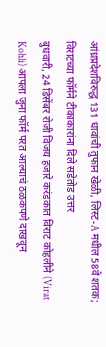आंध्रप्रदेशविरुद्ध 131 धावांची तुफान खेळी, लिस्ट-A मधील 58वे शतक; विराटच्या फॉर्मने टीकाकारांना दिले सडेतोड उत्तर
बुधवारी, 24 डिसेंबर रोजी विजय हजारे करंडकात विराट कोहलीने (Virat Kohli) आपला जुना फॉर्म परत आल्याचं ठळकपणे दाखवून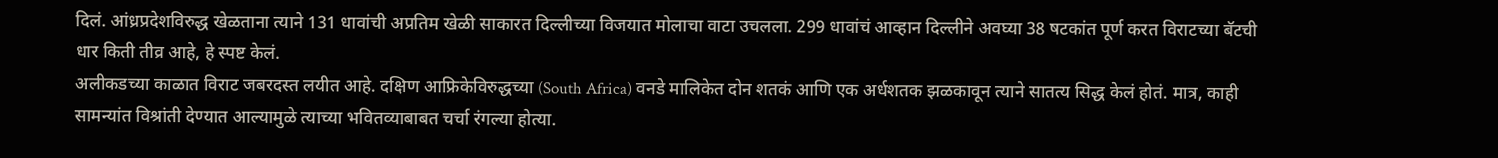दिलं. आंध्रप्रदेशविरुद्ध खेळताना त्याने 131 धावांची अप्रतिम खेळी साकारत दिल्लीच्या विजयात मोलाचा वाटा उचलला. 299 धावांचं आव्हान दिल्लीने अवघ्या 38 षटकांत पूर्ण करत विराटच्या बॅटची धार किती तीव्र आहे, हे स्पष्ट केलं.
अलीकडच्या काळात विराट जबरदस्त लयीत आहे. दक्षिण आफ्रिकेविरुद्धच्या (South Africa) वनडे मालिकेत दोन शतकं आणि एक अर्धशतक झळकावून त्याने सातत्य सिद्ध केलं होतं. मात्र, काही सामन्यांत विश्रांती देण्यात आल्यामुळे त्याच्या भवितव्याबाबत चर्चा रंगल्या होत्या.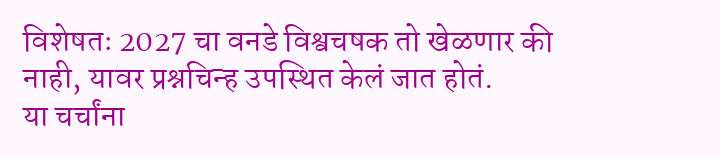विशेषतः 2027 चा वनडे विश्वचषक तो खेळणार की नाही, यावर प्रश्नचिन्ह उपस्थित केलं जात होतं.
या चर्चांना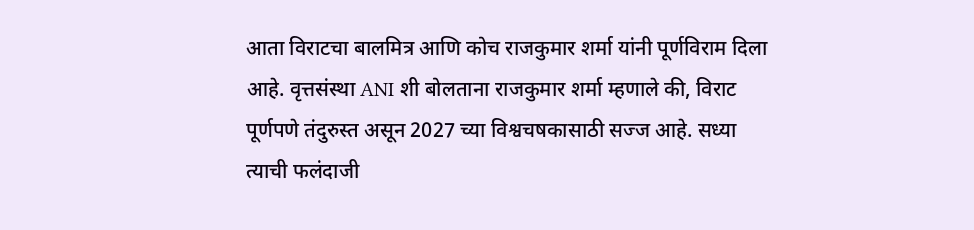आता विराटचा बालमित्र आणि कोच राजकुमार शर्मा यांनी पूर्णविराम दिला आहे. वृत्तसंस्था ANI शी बोलताना राजकुमार शर्मा म्हणाले की, विराट पूर्णपणे तंदुरुस्त असून 2027 च्या विश्वचषकासाठी सज्ज आहे. सध्या त्याची फलंदाजी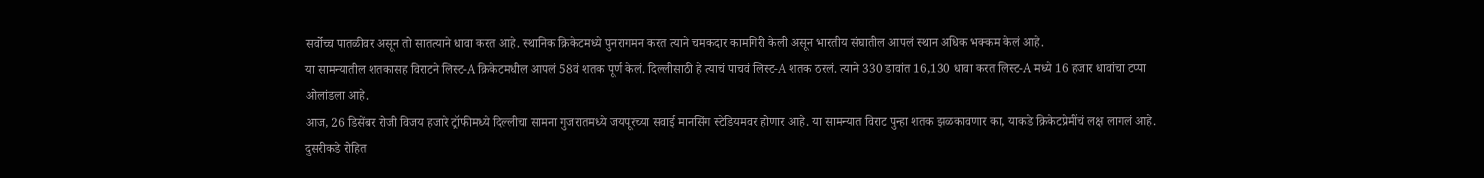सर्वोच्च पातळीवर असून तो सातत्याने धावा करत आहे. स्थानिक क्रिकेटमध्ये पुनरागमन करत त्याने चमकदार कामगिरी केली असून भारतीय संघातील आपलं स्थान अधिक भक्कम केलं आहे.
या सामन्यातील शतकासह विराटने लिस्ट-A क्रिकेटमधील आपलं 58वं शतक पूर्ण केलं. दिल्लीसाठी हे त्याचं पाचवं लिस्ट-A शतक ठरलं. त्याने 330 डावांत 16,130 धावा करत लिस्ट-A मध्ये 16 हजार धावांचा टप्पा ओलांडला आहे.
आज, 26 डिसेंबर रोजी विजय हजारे ट्रॉफीमध्ये दिल्लीचा सामना गुजरातमध्ये जयपूरच्या सवाई मानसिंग स्टेडियमवर होणार आहे. या सामन्यात विराट पुन्हा शतक झळकावणार का, याकडे क्रिकेटप्रेमींचं लक्ष लागलं आहे. दुसरीकडे रोहित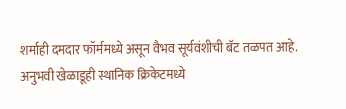शर्माही दमदार फॉर्ममध्ये असून वैभव सूर्यवंशीची बॅट तळपत आहे. अनुभवी खेळाडूही स्थानिक क्रिकेटमध्ये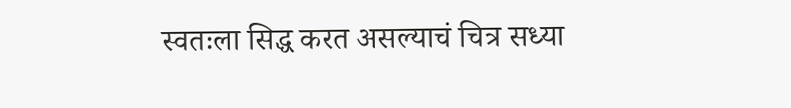स्वतःला सिद्ध करत असल्याचं चित्र सध्या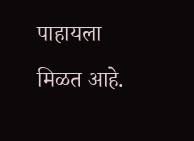पाहायला मिळत आहे.